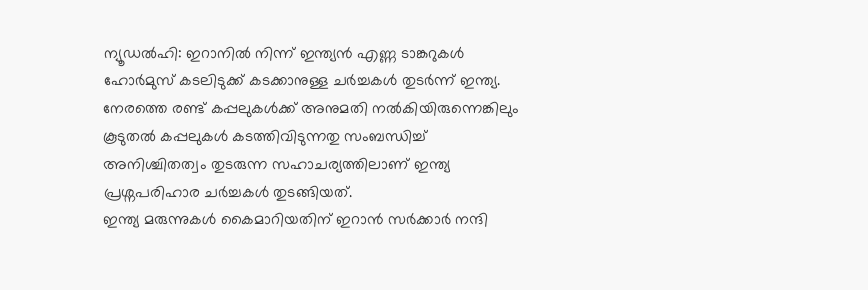ന്യൂഡൽഹി: ഇറാനിൽ നിന്ന് ഇന്ത്യൻ എണ്ണ ടാങ്കറുകൾ ഹോർമുസ് കടലിടുക്ക് കടക്കാനുള്ള ചർച്ചകൾ തുടർന്ന് ഇന്ത്യ. നേരത്തെ രണ്ട് കപ്പലുകൾക്ക് അനുമതി നൽകിയിരുന്നെങ്കിലും കൂടുതൽ കപ്പലുകൾ കടത്തിവിടുന്നതു സംബന്ധിച്ച് അനിശ്ചിതത്വം തുടരുന്ന സഹാചര്യത്തിലാണ് ഇന്ത്യ പ്രശ്നപരിഹാര ചർച്ചകൾ തുടങ്ങിയത്.
ഇന്ത്യ മരുന്നുകൾ കൈമാറിയതിന് ഇറാൻ സർക്കാർ നന്ദി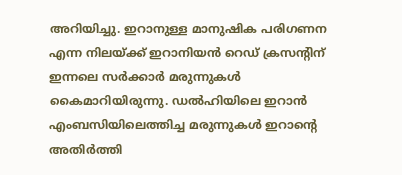അറിയിച്ചു. ഇറാനുള്ള മാനുഷിക പരിഗണന എന്ന നിലയ്ക്ക് ഇറാനിയൻ റെഡ് ക്രസന്റിന് ഇന്നലെ സർക്കാർ മരുന്നുകൾ കൈമാറിയിരുന്നു. ഡൽഹിയിലെ ഇറാൻ എംബസിയിലെത്തിച്ച മരുന്നുകൾ ഇറാന്റെ അതിർത്തി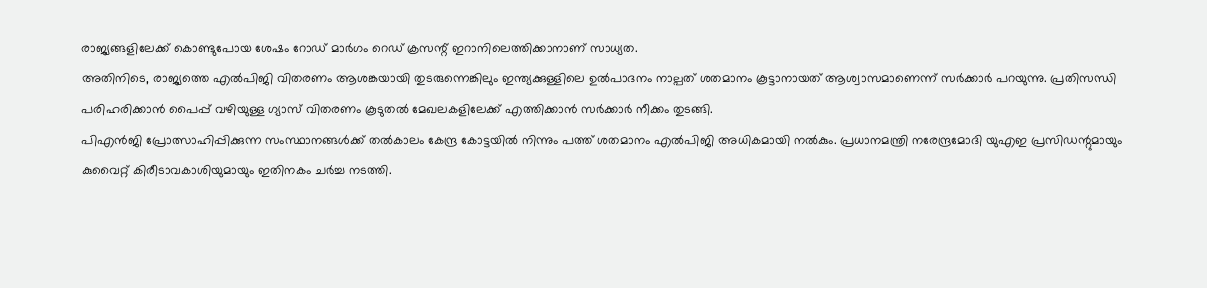രാജ്യങ്ങളിലേക്ക് കൊണ്ടുപോയ ശേഷം റോഡ് മാർഗം റെഡ് ക്രസന്റ് ഇറാനിലെത്തിക്കാനാണ് സാധ്യത.
അതിനിടെ, രാജ്യത്തെ എൽപിജി വിതരണം ആശങ്കയായി തുടരുന്നെങ്കിലും ഇന്ത്യക്കുള്ളിലെ ഉൽപാദനം നാല്പത് ശതമാനം കൂട്ടാനായത് ആശ്വാസമാണെന്ന് സർക്കാർ പറയുന്നു. പ്രതിസന്ധി പരിഹരിക്കാൻ പൈപ്പ് വഴിയുള്ള ഗ്യാസ് വിതരണം കൂടുതൽ മേഖലകളിലേക്ക് എത്തിക്കാൻ സർക്കാർ നീക്കം തുടങ്ങി.
പിഎൻജി പ്രോത്സാഹിപ്പിക്കുന്ന സംസ്ഥാനങ്ങൾക്ക് തൽകാലം കേന്ദ്ര കോട്ടയിൽ നിന്നും പത്ത് ശതമാനം എൽപിജി അധികമായി നൽകും. പ്രധാനമന്ത്രി നരേന്ദ്രമോദി യുഎഇ പ്രസിഡന്റുമായും കുവൈറ്റ് കിരീടാവകാശിയുമായും ഇതിനകം ചർച്ച നടത്തി.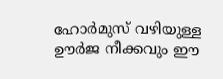ഹോർമുസ് വഴിയുള്ള ഊർജ നീക്കവും ഈ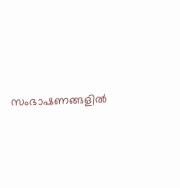സംഭാഷണങ്ങളിൽ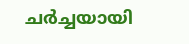ചർച്ചയായി